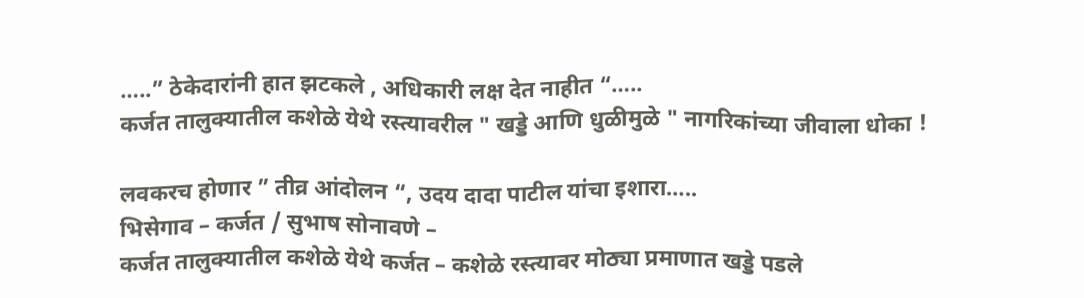…..” ठेकेदारांनी हात झटकले , अधिकारी लक्ष देत नाहीत “…..
कर्जत तालुक्यातील कशेळे येथे रस्त्यावरील " खड्डे आणि धुळीमुळे " नागरिकांच्या जीवाला धोका !

लवकरच होणार ” तीव्र आंदोलन “, उदय दादा पाटील यांचा इशारा…..
भिसेगाव – कर्जत / सुभाष सोनावणे –
कर्जत तालुक्यातील कशेळे येथे कर्जत – कशेळे रस्त्यावर मोठ्या प्रमाणात खड्डे पडले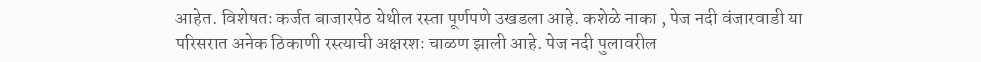आहेत. विशेषतः कर्जत बाजारपेठ येथील रस्ता पूर्णपणे उखडला आहे. कशेळे नाका , पेज नदी वंजारवाडी या परिसरात अनेक ठिकाणी रस्त्याची अक्षरशः चाळण झाली आहे. पेज नदी पुलावरील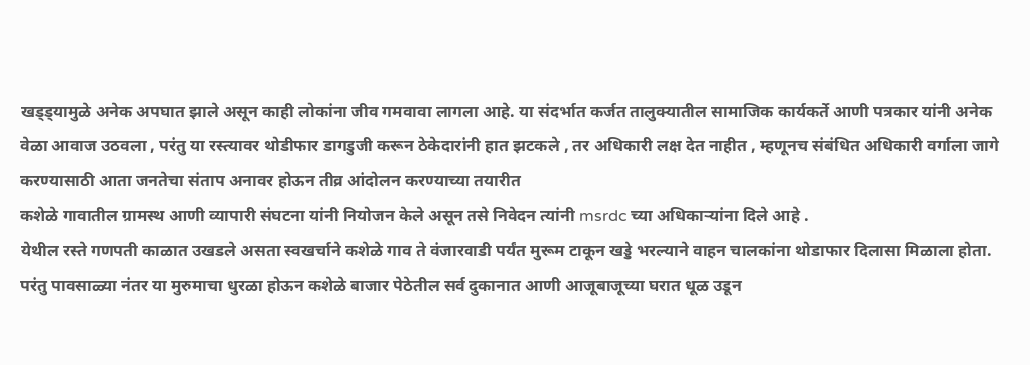खड्ड्यामुळे अनेक अपघात झाले असून काही लोकांना जीव गमवावा लागला आहे. या संदर्भात कर्जत तालुक्यातील सामाजिक कार्यकर्ते आणी पत्रकार यांनी अनेक वेळा आवाज उठवला , परंतु या रस्त्यावर थोडीफार डागडुजी करून ठेकेदारांनी हात झटकले , तर अधिकारी लक्ष देत नाहीत , म्हणूनच संबंधित अधिकारी वर्गाला जागे करण्यासाठी आता जनतेचा संताप अनावर होऊन तीव्र आंदोलन करण्याच्या तयारीत
कशेळे गावातील ग्रामस्थ आणी व्यापारी संघटना यांनी नियोजन केले असून तसे निवेदन त्यांनी msrdc च्या अधिकाऱ्यांना दिले आहे .
येथील रस्ते गणपती काळात उखडले असता स्वखर्चाने कशेळे गाव ते वंजारवाडी पर्यंत मुरूम टाकून खड्डे भरल्याने वाहन चालकांना थोडाफार दिलासा मिळाला होता. परंतु पावसाळ्या नंतर या मुरुमाचा धुरळा होऊन कशेळे बाजार पेठेतील सर्व दुकानात आणी आजूबाजूच्या घरात धूळ उडून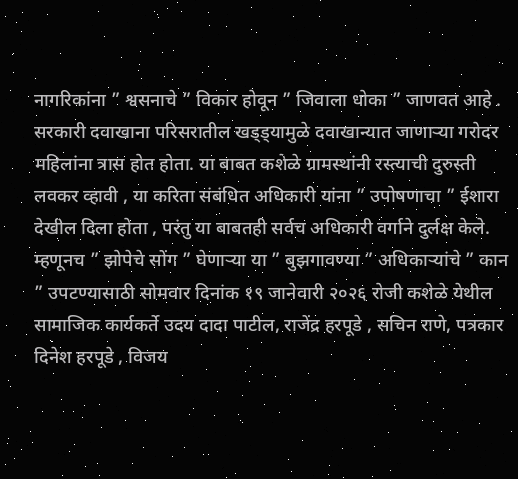नागरिकांना ” श्वसनाचे ” विकार होवून ” जिवाला धोका ” जाणवत आहे . सरकारी दवाखाना परिसरातील खड्ड्यामुळे दवाखान्यात जाणाऱ्या गरोदर महिलांना त्रास होत होता. या बाबत कशेळे ग्रामस्थांनी रस्त्याची दुरुस्ती लवकर व्हावी , या करिता संबंधित अधिकारी यांना ” उपोषणाचा ” ईशारा देखील दिला होता , परंतु या बाबतही सर्वच अधिकारी वर्गाने दुर्लक्ष केले.
म्हणूनच ” झोपेचे सोंग ” घेणाऱ्या या ” बुझगावण्या ” अधिकाऱ्यांचे ” कान ” उपटण्यासाठी सोमवार दिनांक १९ जानेवारी २०२६ रोजी कशेळे येथील सामाजिक कार्यकर्ते उदय दादा पाटील, राजेंद्र हरपूडे , सचिन राणे, पत्रकार दिनेश हरपूडे , विजय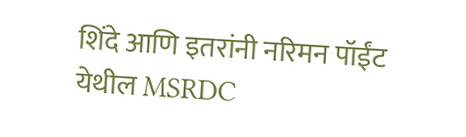शिंदे आणि इतरांनी नरिमन पॉईंट येथील MSRDC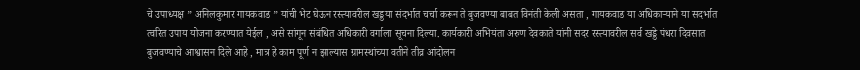चे उपाध्यक्ष ” अनिलकुमार गायकवाड ” यांची भेट घेऊन रस्त्यावरील खड्डया संदर्भात चर्चा करून ते बुजवण्या बाबत विनंती केली असता , गायकवाड या अधिकाऱ्याने या सदर्भात त्वरित उपाय योजना करण्यात येईल , असे सांगून संबंधित अधिकारी वर्गाला सूचना दिल्या. कार्यकारी अभियंता अरुण देवकाते यांनी सदर रस्त्यावरील सर्व खड्डे पंधरा दिवसात बुजवण्याचे आश्वासन दिले आहे , मात्र हे काम पूर्ण न झाल्यास ग्रामस्थांच्या वतीने तीव्र आंदोलन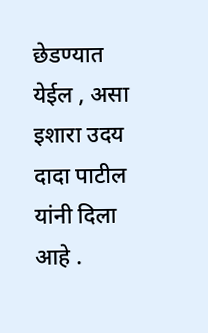छेडण्यात येईल , असा इशारा उदय दादा पाटील यांनी दिला आहे .